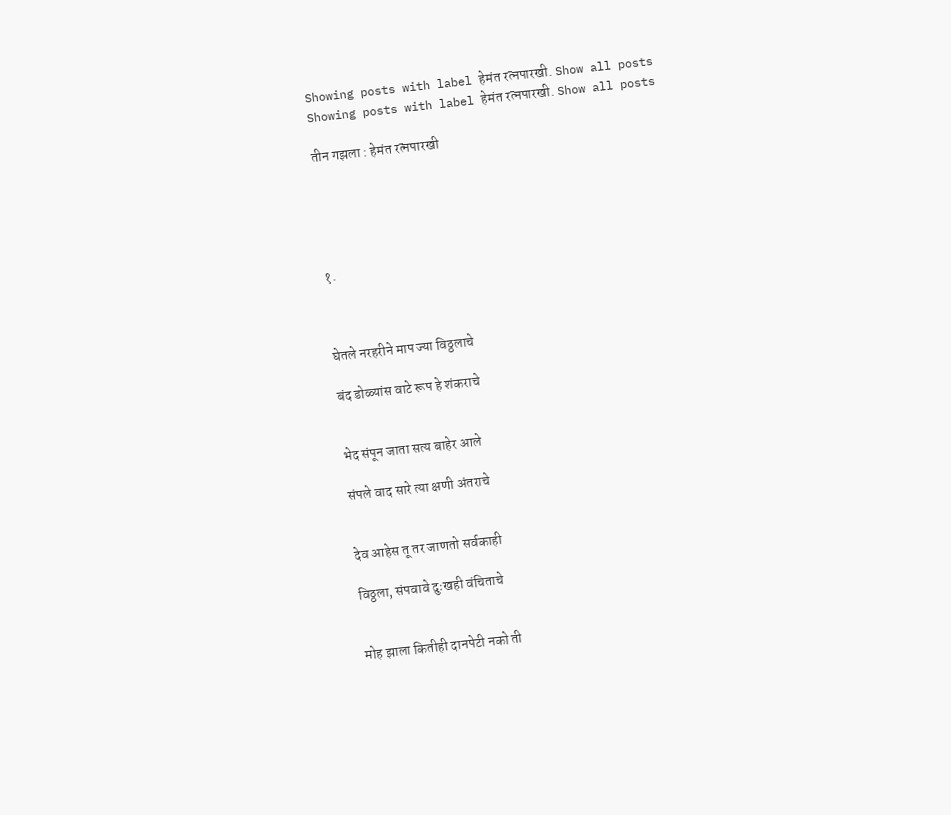Showing posts with label हेमंत रत्नपारखी. Show all posts
Showing posts with label हेमंत रत्नपारखी. Show all posts

तीन गझला : हेमंत रत्नपारखी





१.



घेतले नरहरीने माप ज्या विठ्ठलाचे

बंद डोळ्यांस वाटे रूप हे शंकराचे


भेद संपून जाता सत्य बाहेर आले

संपले वाद सारे त्या क्षणी अंतराचे


देव आहेस तू तर जाणतो सर्वकाही

विठ्ठला, संपवावे दुःखही वंचिताचे


मोह झाला कितीही दानपेटी नको ती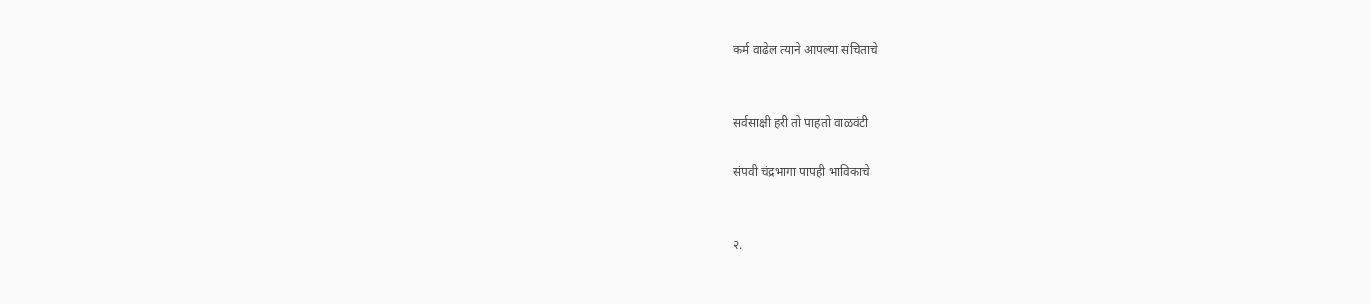कर्म वाढेल त्याने आपल्या संचिताचे


सर्वसाक्षी हरी तो पाहतो वाळवंटी

संपवी चंद्रभागा पापही भाविकाचे


२.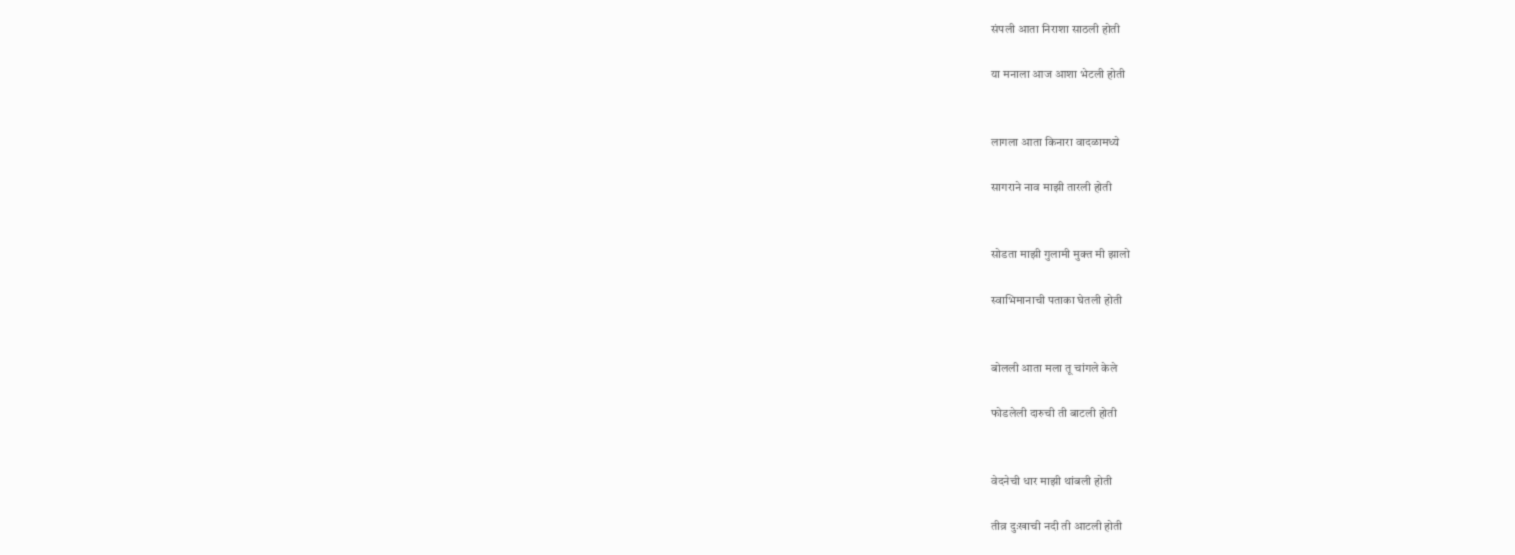संपली आता निराशा साठली होती

या मनाला आज आशा भेटली होती


लागला आता किनारा वादळामध्ये

सागराने नाव माझी तारली होती


सोडता माझी गुलामी मुक्त मी झालो

स्वाभिमानाची पताका घेतली होती


बोलली आता मला तू चांगले केले

फोडलेली दारुची ती बाटली होती


वेदनेची धार माझी थांबली होती

तीव्र दुःखाची नदी ती आटली होती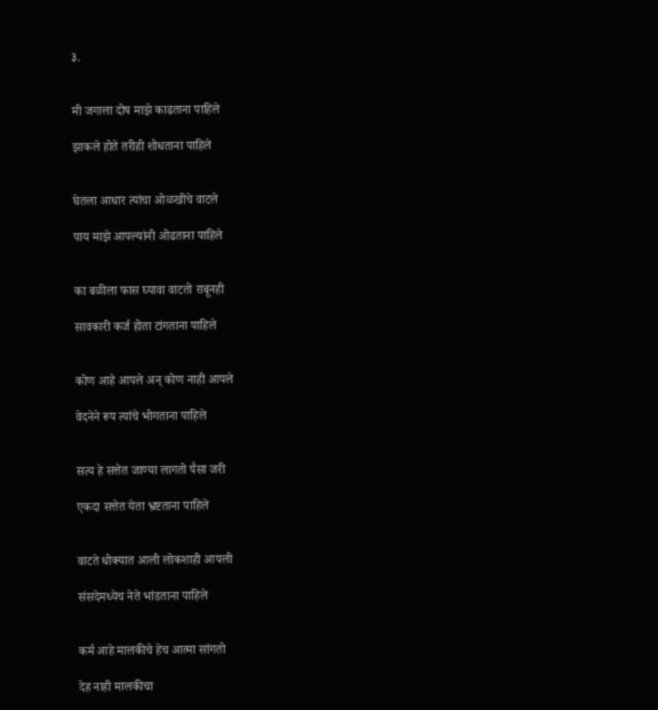३.


मी जगाला दोष माझे काढताना पाहिले

झाकले होते तरीही शोधताना पाहिले


घेतला आधार त्यांचा ओळखीचे वाटले

पाय माझे आपल्यांनी ओढताना पाहिले


का बळीला फास घ्यावा वाटतो राबूनही

सावकारी कर्ज होता टांगताना पाहिले


कोण आहे आपले अन् कोण नाही आपले

वेदनेने रूप त्यांचे भोगताना पाहिले


सत्य हे सत्तेत जाण्या लागतो पैसा जरी

एकदा सत्तेत येता भ्रष्टताना पाहिले


वाटते धोक्यात आली लोकशाही आपली

संसदेमध्येच नेते भांडताना पाहिले


कर्म आहे मालकीचे हेच आत्मा सांगतो

देह नाही मालकीचा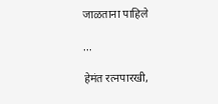जाळताना पाहिले

...

हेमंत रत्नपारखी,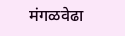मंगळवेढा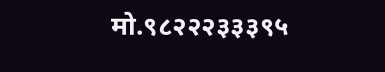मो.९८२२२३३३९५